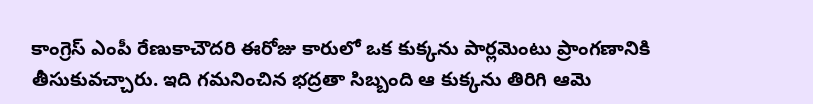కాంగ్రెస్ ఎంపీ రేణుకాచౌదరి ఈరోజు కారులో ఒక కుక్కను పార్లమెంటు ప్రాంగణానికి తీసుకువచ్చారు. ఇది గమనించిన భద్రతా సిబ్బంది ఆ కుక్కను తిరిగి ఆమె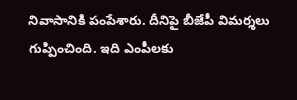నివాసానికి పంపేశారు. దీనిపై బీజేపీ విమర్శలు గుప్పించింది. ఇది ఎంపీలకు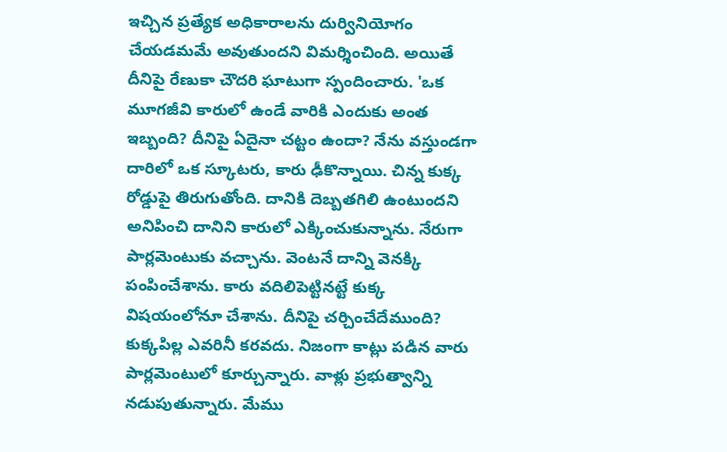ఇచ్చిన ప్రత్యేక అధికారాలను దుర్వినియోగం చేయడమమే అవుతుందని విమర్శించింది. అయితే దీనిపై రేణుకా చౌదరి ఘాటుగా స్పందించారు. 'ఒక మూగజీవి కారులో ఉండే వారికి ఎందుకు అంత ఇబ్బంది? దీనిపై ఏదైనా చట్టం ఉందా? నేను వస్తుండగా దారిలో ఒక స్కూటరు, కారు ఢీకొన్నాయి. చిన్న కుక్క రోడ్డుపై తిరుగుతోంది. దానికి దెబ్బతగిలి ఉంటుందని అనిపించి దానిని కారులో ఎక్కించుకున్నాను. నేరుగా పార్లమెంటుకు వచ్చాను. వెంటనే దాన్ని వెనక్కి పంపించేశాను. కారు వదిలిపెట్టినట్టే కుక్క విషయంలోనూ చేశాను. దీనిపై చర్చించేదేముంది? కుక్కపిల్ల ఎవరినీ కరవదు. నిజంగా కాట్లు పడిన వారు పార్లమెంటులో కూర్చున్నారు. వాళ్లు ప్రభుత్వాన్ని నడుపుతున్నారు. మేము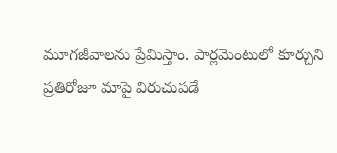మూగజీవాలను ప్రేమిస్తాం. పార్లమెంటులో కూర్చుని ప్రతిరోజూ మాపై విరుచుపడే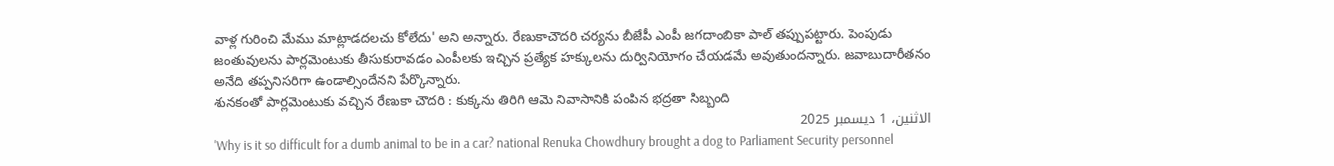వాళ్ల గురించి మేము మాట్లాడదలచు కోలేదు' అని అన్నారు. రేణుకాచౌదరి చర్యను బీజేపీ ఎంపీ జగదాంబికా పాల్ తప్పుపట్టారు. పెంపుడు జంతువులను పార్లమెంటుకు తీసుకురావడం ఎంపీలకు ఇచ్చిన ప్రత్యేక హక్కులను దుర్వినియోగం చేయడమే అవుతుందన్నారు. జవాబుదారీతనం అనేది తప్పనిసరిగా ఉండాల్సిందేనని పేర్కొన్నారు.
శునకంతో పార్లమెంటుకు వచ్చిన రేణుకా చౌదరి : కుక్కను తిరిగి ఆమె నివాసానికి పంపిన భద్రతా సిబ్బంది
الاثنين، 1 ديسمبر 2025
'Why is it so difficult for a dumb animal to be in a car? national Renuka Chowdhury brought a dog to Parliament Security personnel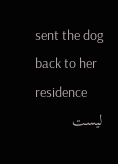sent the dog back to her residence
ليست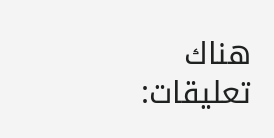هناك تعليقات: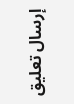إرسال تعليق